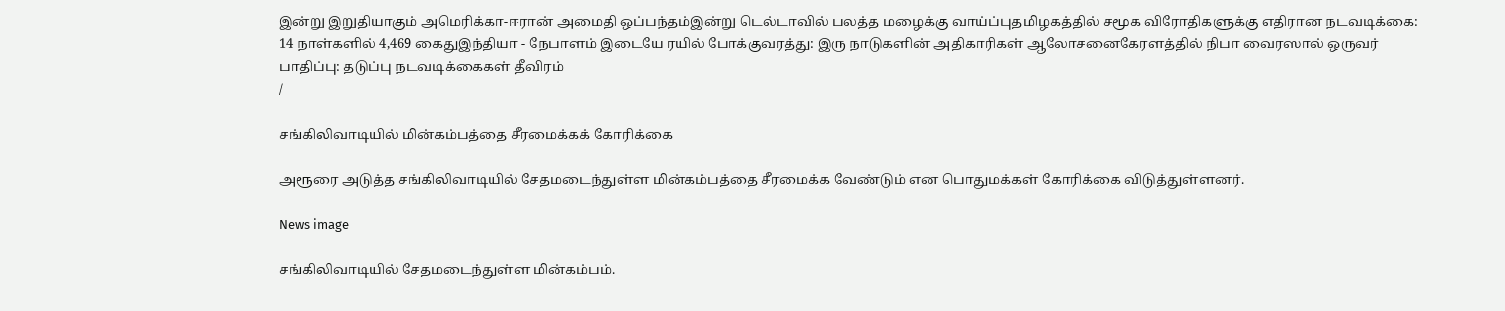இன்று இறுதியாகும் அமெரிக்கா-ஈரான் அமைதி ஒப்பந்தம்இன்று டெல்டாவில் பலத்த மழைக்கு வாய்ப்புதமிழகத்தில் சமூக விரோதிகளுக்கு எதிரான நடவடிக்கை: 14 நாள்களில் 4,469 கைதுஇந்தியா - நேபாளம் இடையே ரயில் போக்குவரத்து: இரு நாடுகளின் அதிகாரிகள் ஆலோசனைகேரளத்தில் நிபா வைரஸால் ஒருவர் பாதிப்பு: தடுப்பு நடவடிக்கைகள் தீவிரம்
/

சங்கிலிவாடியில் மின்கம்பத்தை சீரமைக்கக் கோரிக்கை

அரூரை அடுத்த சங்கிலிவாடியில் சேதமடைந்துள்ள மின்கம்பத்தை சீரமைக்க வேண்டும் என பொதுமக்கள் கோரிக்கை விடுத்துள்ளனர்.

News image

சங்கிலிவாடியில் சேதமடைந்துள்ள மின்கம்பம்.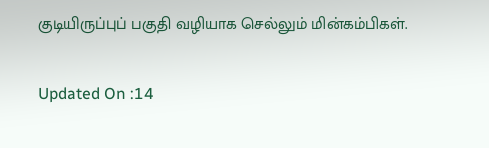குடியிருப்புப் பகுதி வழியாக செல்லும் மின்கம்பிகள்.

Updated On :14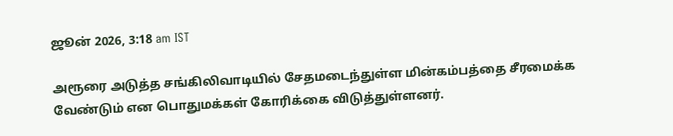ஜூன் 2026, 3:18 am IST

அரூரை அடுத்த சங்கிலிவாடியில் சேதமடைந்துள்ள மின்கம்பத்தை சீரமைக்க வேண்டும் என பொதுமக்கள் கோரிக்கை விடுத்துள்ளனர்.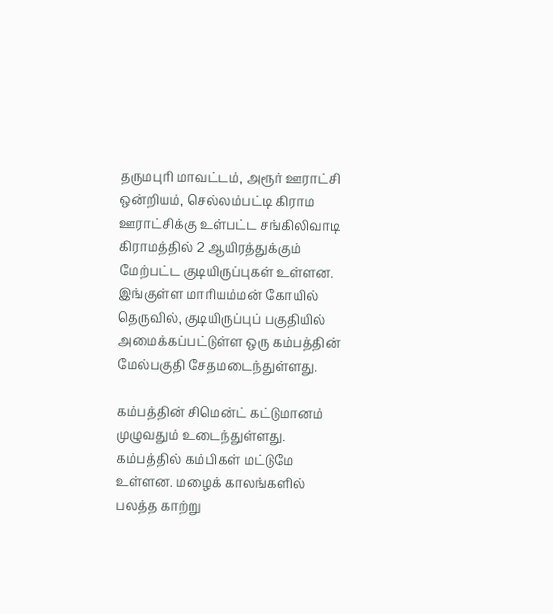தருமபுரி மாவட்டம், அரூர் ஊராட்சி ஒன்றியம், செல்லம்பட்டி கிராம ஊராட்சிக்கு உள்பட்ட சங்கிலிவாடி கிராமத்தில் 2 ஆயிரத்துக்கும் மேற்பட்ட குடியிருப்புகள் உள்ளன. இங்குள்ள மாரியம்மன் கோயில் தெருவில், குடியிருப்புப் பகுதியில் அமைக்கப்பட்டுள்ள ஒரு கம்பத்தின் மேல்பகுதி சேதமடைந்துள்ளது.

கம்பத்தின் சிமென்ட் கட்டுமானம் முழுவதும் உடைந்துள்ளது. கம்பத்தில் கம்பிகள் மட்டுமே உள்ளன. மழைக் காலங்களில் பலத்த காற்று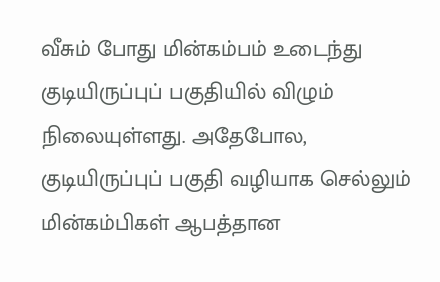வீசும் போது மின்கம்பம் உடைந்து குடியிருப்புப் பகுதியில் விழும் நிலையுள்ளது. அதேபோல, குடியிருப்புப் பகுதி வழியாக செல்லும் மின்கம்பிகள் ஆபத்தான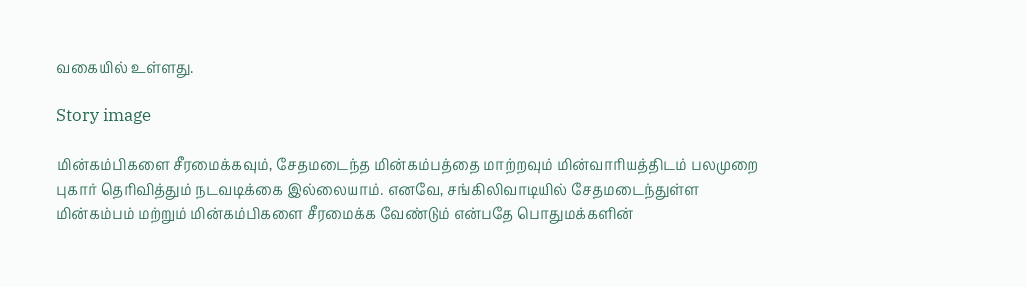வகையில் உள்ளது.

Story image

மின்கம்பிகளை சீரமைக்கவும், சேதமடைந்த மின்கம்பத்தை மாற்றவும் மின்வாரியத்திடம் பலமுறை புகார் தெரிவித்தும் நடவடிக்கை இல்லையாம். எனவே, சங்கிலிவாடியில் சேதமடைந்துள்ள மின்கம்பம் மற்றும் மின்கம்பிகளை சீரமைக்க வேண்டும் என்பதே பொதுமக்களின்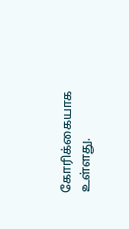கோரிக்கையாக உள்ளது.